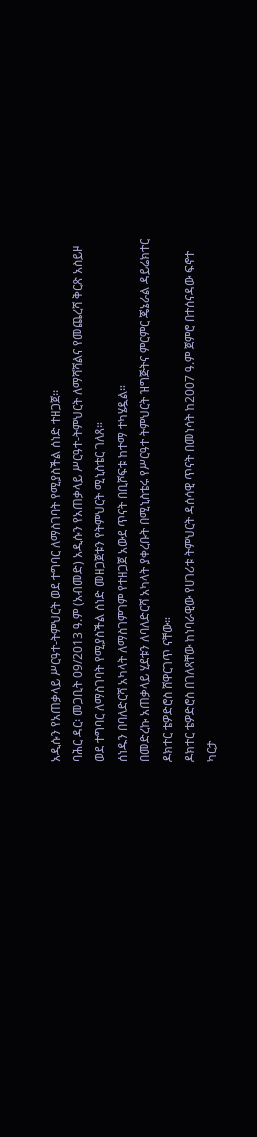አዲሱን የአጠቃላይ ሥርዓተ-ትምህርት ወደ ተግባር ለማስገባት የሚያስችል ሰነድ ተዘጋጀ፡፡
ባሕር ዳር፡ መጋቢት 09/2013 ዓ.ም (አብመድ) አዲሱን የአጠቃላይ ሥርዓተ-ትምህርት ለማሻሻልና የመጨረሻ ቅርጽ አስይዞ
ወደ ተግባር ለማስገባት የሚያስችል ሰነድ መዘጋጀቱን የትምህርት ሚኒስቴር ገለጸ።
ሰነዱን በባለድርሻ አካላት ለማስገምገም የተዘጋጀ አውደ ጥናት በቢሾፍቱ ከተማ ተካሄዷል።
በመድረኩ አጠቃላይ ሂደቱን ለባለድርሻ አካላት ያቀረቡት በሚኒስቴሩ የሥርዓተ ትምህርት ዝግጅትና ምርምር ጄኔራል ዳይሬክተር
ዶክተር ቴዎድሮስ ሸዋርገጥ ናቸው።
ዶክተር ቴዎድሮስ በገለጻቸው ከነባራዊው የሀገሪቱ ትምህርት ዳሰሳዊ ጥናት በመነሳት ከ2007 ዓ.ም ጀምሮ በተሰናዳው ፍኖተ
ካርታ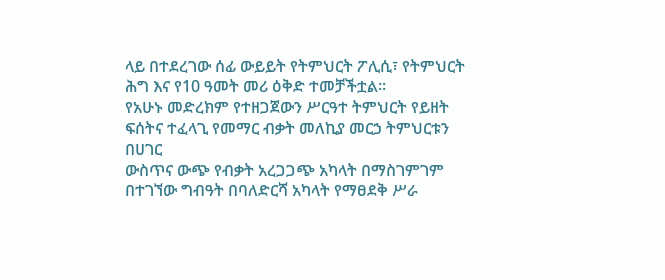ላይ በተደረገው ሰፊ ውይይት የትምህርት ፖሊሲ፣ የትምህርት ሕግ እና የ10 ዓመት መሪ ዕቅድ ተመቻችቷል።
የአሁኑ መድረክም የተዘጋጀውን ሥርዓተ ትምህርት የይዘት ፍሰትና ተፈላጊ የመማር ብቃት መለኪያ መርኃ ትምህርቱን በሀገር
ውስጥና ውጭ የብቃት አረጋጋጭ አካላት በማስገምገም በተገኘው ግብዓት በባለድርሻ አካላት የማፀደቅ ሥራ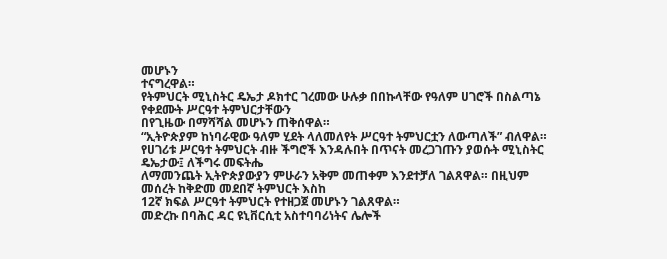መሆኑን
ተናግረዋል።
የትምህርት ሚኒስትር ዴኤታ ዶክተር ገረመው ሁሉቃ በበኩላቸው የዓለም ሀገሮች በስልጣኔ የቀደሙት ሥርዓተ ትምህርታቸውን
በየጊዜው በማሻሻል መሆኑን ጠቅሰዋል።
“ኢትዮጵያም ከነባራዊው ዓለም ሂደት ላለመለየት ሥርዓተ ትምህርቷን ለውጣለች” ብለዋል።
የሀገሪቱ ሥርዓተ ትምህርት ብዙ ችግሮች እንዳሉበት በጥናት መረጋገጡን ያወሱት ሚኒስትር ዴኤታው፤ ለችግሩ መፍትሔ
ለማመንጨት ኢትዮጵያውያን ምሁራን አቅም መጠቀም እንደተቻለ ገልጸዋል። በዚህም መሰረት ከቅድመ መደበኛ ትምህርት እስከ
12ኛ ክፍል ሥርዓተ ትምህርት የተዘጋጀ መሆኑን ገልጸዋል።
መድረኩ በባሕር ዳር ዩኒቨርሲቲ አስተባባሪነትና ሌሎች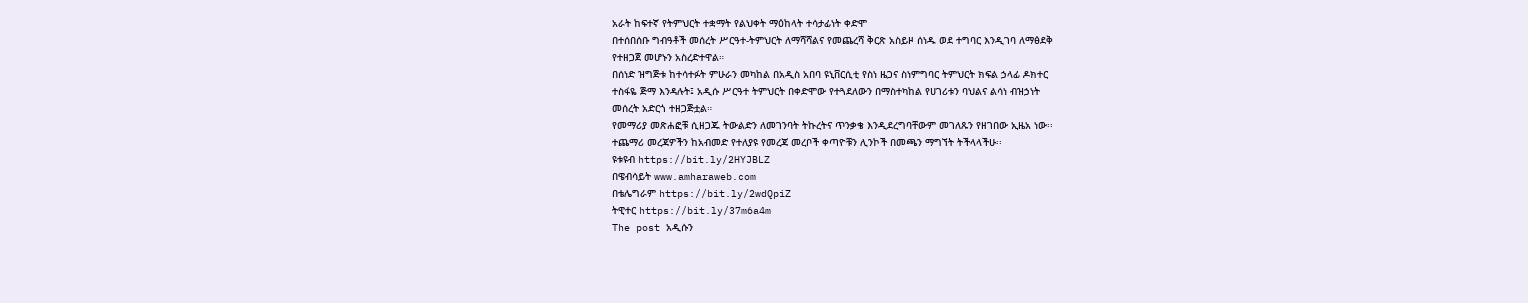አራት ከፍተኛ የትምህርት ተቋማት የልህቀት ማዕከላት ተሳታፊነት ቀድሞ
በተሰበሰቡ ግብዓቶች መሰረት ሥርዓተ-ትምህርት ለማሻሻልና የመጨረሻ ቅርጽ አስይዞ ሰነዱ ወደ ተግባር እንዲገባ ለማፅደቅ
የተዘጋጀ መሆኑን አስረድተዋል።
በሰነድ ዝግጅቱ ከተሳተፉት ምሁራን መካከል በአዲስ አበባ ዩኒቨርሲቲ የስነ ዜጋና ስነምግባር ትምህርት ክፍል ኃላፊ ዶክተር
ተስፋዬ ጅማ እንዳሉት፤ አዲሱ ሥርዓተ ትምህርት በቀድሞው የተጓደለውን በማስተካከል የሀገሪቱን ባህልና ልሳነ ብዝኃነት
መሰረት አድርጎ ተዘጋጅቷል።
የመማሪያ መጽሐፎቹ ሲዘጋጁ ትውልድን ለመገንባት ትኩረትና ጥንቃቄ እንዲደረግባቸውም መገለጹን የዘገበው ኢዜአ ነው፡፡
ተጨማሪ መረጃዎችን ከአብመድ የተለያዩ የመረጃ መረቦች ቀጣዮቹን ሊንኮች በመጫን ማግኘት ትችላላችሁ፡፡
ዩቱዩብ https://bit.ly/2HYJBLZ
በዌብሳይት www.amharaweb.com
በቴሌግራም https://bit.ly/2wdQpiZ
ትዊተር https://bit.ly/37m6a4m
The post አዲሱን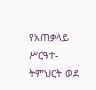የአጠቃላይ ሥርዓተ-ትምህርት ወደ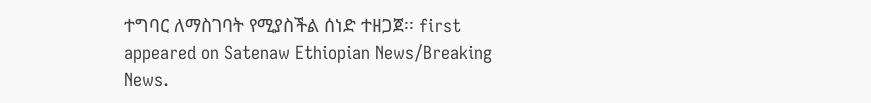ተግባር ለማስገባት የሚያስችል ሰነድ ተዘጋጀ፡፡ first appeared on Satenaw Ethiopian News/Breaking News.